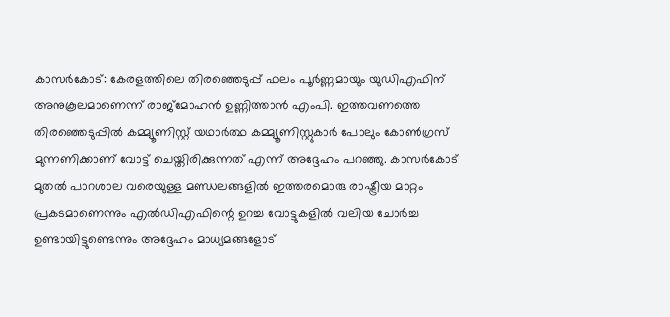കാസർകോട്: കേരളത്തിലെ തിരഞ്ഞെടുപ്പ് ഫലം പൂർണ്ണമായും യുഡിഎഫിന് അനുകൂലമാണെന്ന് രാജ്മോഹൻ ഉണ്ണിത്താൻ എംപി. ഇത്തവണത്തെ തിരഞ്ഞെടുപ്പിൽ കമ്മ്യൂണിസ്റ്റ് യഥാർത്ഥ കമ്മ്യൂണിസ്റ്റുകാർ പോലും കോൺഗ്രസ് മുന്നണിക്കാണ് വോട്ട് ചെയ്തിരിക്കുന്നത് എന്ന് അദ്ദേഹം പറഞ്ഞു. കാസർകോട് മുതൽ പാറശാല വരെയുള്ള മണ്ഡലങ്ങളിൽ ഇത്തരമൊരു രാഷ്ട്രീയ മാറ്റം പ്രകടമാണെന്നും എൽഡിഎഫിന്റെ ഉറച്ച വോട്ടുകളിൽ വലിയ ചോർച്ച ഉണ്ടായിട്ടുണ്ടെന്നും അദ്ദേഹം മാധ്യമങ്ങളോട്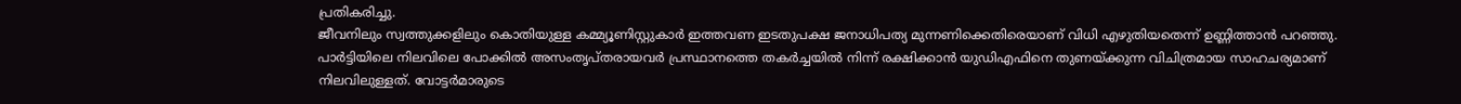പ്രതികരിച്ചു.
ജീവനിലും സ്വത്തുക്കളിലും കൊതിയുള്ള കമ്മ്യൂണിസ്റ്റുകാർ ഇത്തവണ ഇടതുപക്ഷ ജനാധിപത്യ മുന്നണിക്കെതിരെയാണ് വിധി എഴുതിയതെന്ന് ഉണ്ണിത്താൻ പറഞ്ഞു. പാർട്ടിയിലെ നിലവിലെ പോക്കിൽ അസംതൃപ്തരായവർ പ്രസ്ഥാനത്തെ തകർച്ചയിൽ നിന്ന് രക്ഷിക്കാൻ യുഡിഎഫിനെ തുണയ്ക്കുന്ന വിചിത്രമായ സാഹചര്യമാണ് നിലവിലുള്ളത്. വോട്ടർമാരുടെ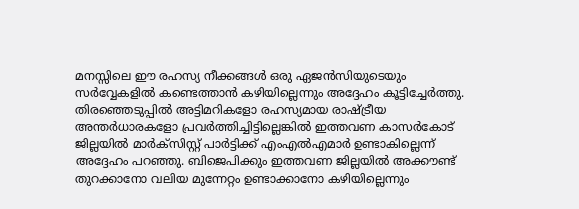മനസ്സിലെ ഈ രഹസ്യ നീക്കങ്ങൾ ഒരു ഏജൻസിയുടെയും സർവ്വേകളിൽ കണ്ടെത്താൻ കഴിയില്ലെന്നും അദ്ദേഹം കൂട്ടിച്ചേർത്തു.
തിരഞ്ഞെടുപ്പിൽ അട്ടിമറികളോ രഹസ്യമായ രാഷ്ട്രീയ അന്തർധാരകളോ പ്രവർത്തിച്ചിട്ടില്ലെങ്കിൽ ഇത്തവണ കാസർകോട് ജില്ലയിൽ മാർക്സിസ്റ്റ് പാർട്ടിക്ക് എംഎൽഎമാർ ഉണ്ടാകില്ലെന്ന് അദ്ദേഹം പറഞ്ഞു. ബിജെപിക്കും ഇത്തവണ ജില്ലയിൽ അക്കൗണ്ട് തുറക്കാനോ വലിയ മുന്നേറ്റം ഉണ്ടാക്കാനോ കഴിയില്ലെന്നും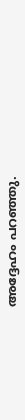അദ്ദേഹം പറഞ്ഞു.